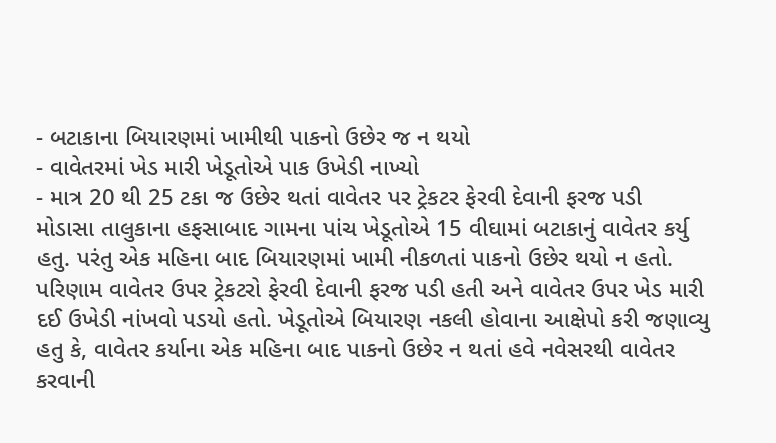- બટાકાના બિયારણમાં ખામીથી પાકનો ઉછેર જ ન થયો
- વાવેતરમાં ખેડ મારી ખેડૂતોએ પાક ઉખેડી નાખ્યો
- માત્ર 20 થી 25 ટકા જ ઉછેર થતાં વાવેતર પર ટ્રેકટર ફેરવી દેવાની ફરજ પડી
મોડાસા તાલુકાના હફસાબાદ ગામના પાંચ ખેડૂતોએ 15 વીઘામાં બટાકાનું વાવેતર કર્યુ હતુ. પરંતુ એક મહિના બાદ બિયારણમાં ખામી નીકળતાં પાકનો ઉછેર થયો ન હતો. પરિણામ વાવેતર ઉપર ટ્રેકટરો ફેરવી દેવાની ફરજ પડી હતી અને વાવેતર ઉપર ખેડ મારી દઈ ઉખેડી નાંખવો પડયો હતો. ખેડૂતોએ બિયારણ નકલી હોવાના આક્ષેપો કરી જણાવ્યુ હતુ કે, વાવેતર કર્યાના એક મહિના બાદ પાકનો ઉછેર ન થતાં હવે નવેસરથી વાવેતર કરવાની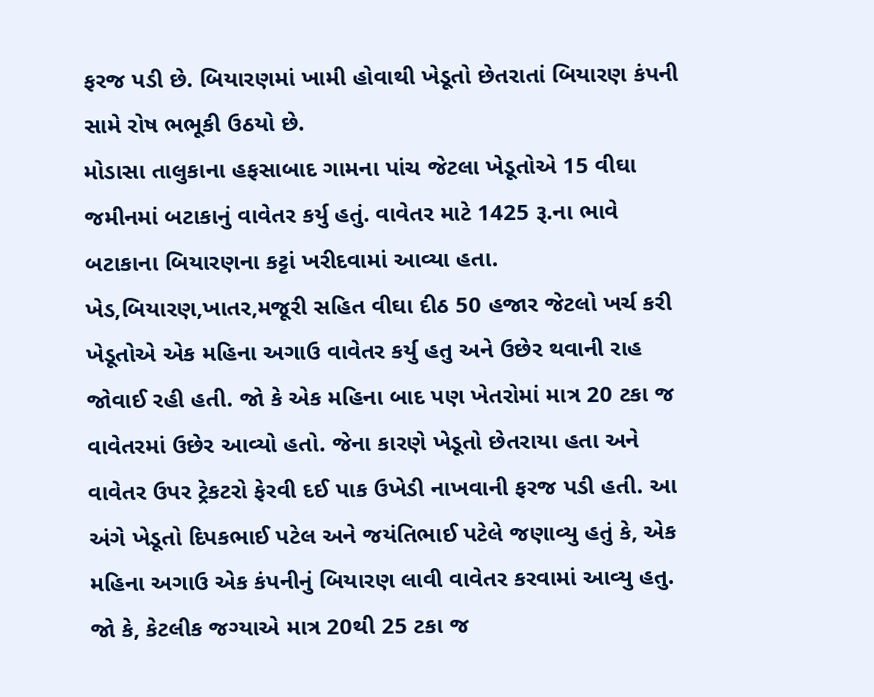ફરજ પડી છે. બિયારણમાં ખામી હોવાથી ખેડૂતો છેતરાતાં બિયારણ કંપની સામે રોષ ભભૂકી ઉઠયો છે.
મોડાસા તાલુકાના હફસાબાદ ગામના પાંચ જેટલા ખેડૂતોએ 15 વીઘા જમીનમાં બટાકાનું વાવેતર કર્યુ હતું. વાવેતર માટે 1425 રૂ.ના ભાવે બટાકાના બિયારણના કટ્ટાં ખરીદવામાં આવ્યા હતા.
ખેડ,બિયારણ,ખાતર,મજૂરી સહિત વીઘા દીઠ 50 હજાર જેટલો ખર્ચ કરી ખેડૂતોએ એક મહિના અગાઉ વાવેતર કર્યુ હતુ અને ઉછેર થવાની રાહ જોવાઈ રહી હતી. જો કે એક મહિના બાદ પણ ખેતરોમાં માત્ર 20 ટકા જ વાવેતરમાં ઉછેર આવ્યો હતો. જેના કારણે ખેડૂતો છેતરાયા હતા અને વાવેતર ઉપર ટ્રેકટરો ફેરવી દઈ પાક ઉખેડી નાખવાની ફરજ પડી હતી. આ અંગે ખેડૂતો દિપકભાઈ પટેલ અને જયંતિભાઈ પટેલે જણાવ્યુ હતું કે, એક મહિના અગાઉ એક કંપનીનું બિયારણ લાવી વાવેતર કરવામાં આવ્યુ હતુ. જો કે, કેટલીક જગ્યાએ માત્ર 20થી 25 ટકા જ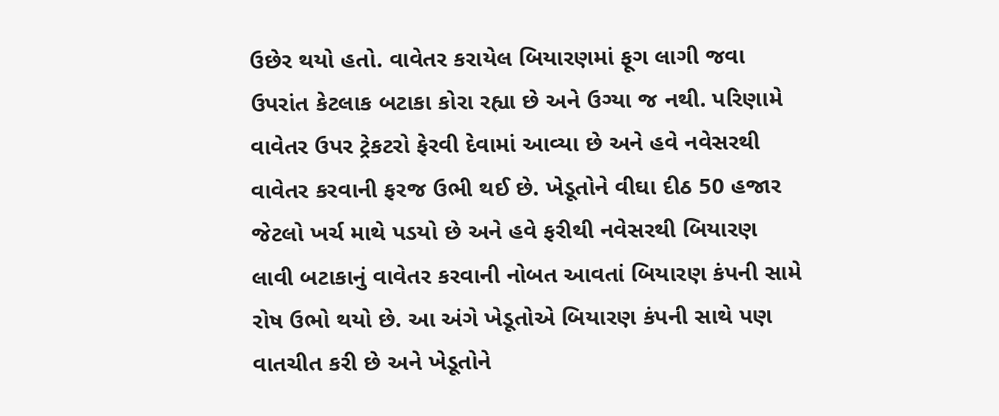ઉછેર થયો હતો. વાવેતર કરાયેલ બિયારણમાં ફૂગ લાગી જવા ઉપરાંત કેટલાક બટાકા કોરા રહ્યા છે અને ઉગ્યા જ નથી. પરિણામે વાવેતર ઉપર ટ્રેકટરો ફેરવી દેવામાં આવ્યા છે અને હવે નવેસરથી વાવેતર કરવાની ફરજ ઉભી થઈ છે. ખેડૂતોને વીઘા દીઠ 50 હજાર જેટલો ખર્ચ માથે પડયો છે અને હવે ફરીથી નવેસરથી બિયારણ લાવી બટાકાનું વાવેતર કરવાની નોબત આવતાં બિયારણ કંપની સામે રોષ ઉભો થયો છે. આ અંગે ખેડૂતોએ બિયારણ કંપની સાથે પણ વાતચીત કરી છે અને ખેડૂતોને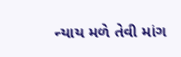ન્યાય મળે તેવી માંગ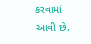કરવામાં આવી છે.